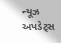ન્યૂઝ અપડેટ્સ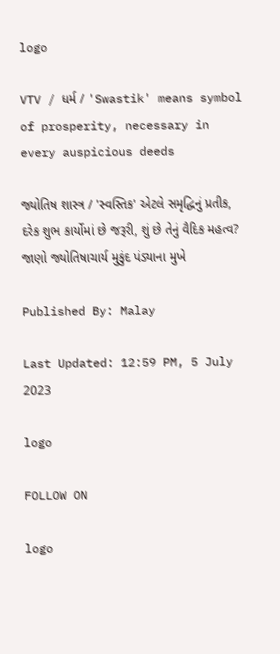logo

VTV / ધર્મ / 'Swastik' means symbol of prosperity, necessary in every auspicious deeds

જ્યોતિષ શાસ્ત્ર / 'સ્વસ્તિક' એટલે સમૃદ્ધિનું પ્રતીક, દરેક શુભ કાર્યોમાં છે જરૂરી, શું છે તેનું વૈદિક મહત્વ? જાણો જ્યોતિષાચાર્ય મુકુંદ પંડ્યાના મુખે

Published By: Malay

Last Updated: 12:59 PM, 5 July 2023

logo

FOLLOW ON

logo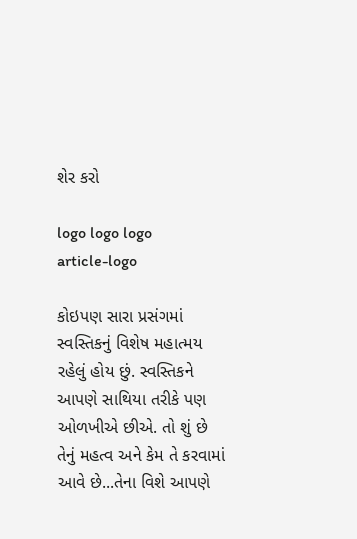શેર કરો

logo logo logo
article-logo

કોઇપણ સારા પ્રસંગમાં સ્વસ્તિકનું વિશેષ મહાત્મય રહેલું હોય છું. સ્વસ્તિકને આપણે સાથિયા તરીકે પણ ઓળખીએ છીએ. તો શું છે તેનું મહત્વ અને કેમ તે કરવામાં આવે છે...તેના વિશે આપણે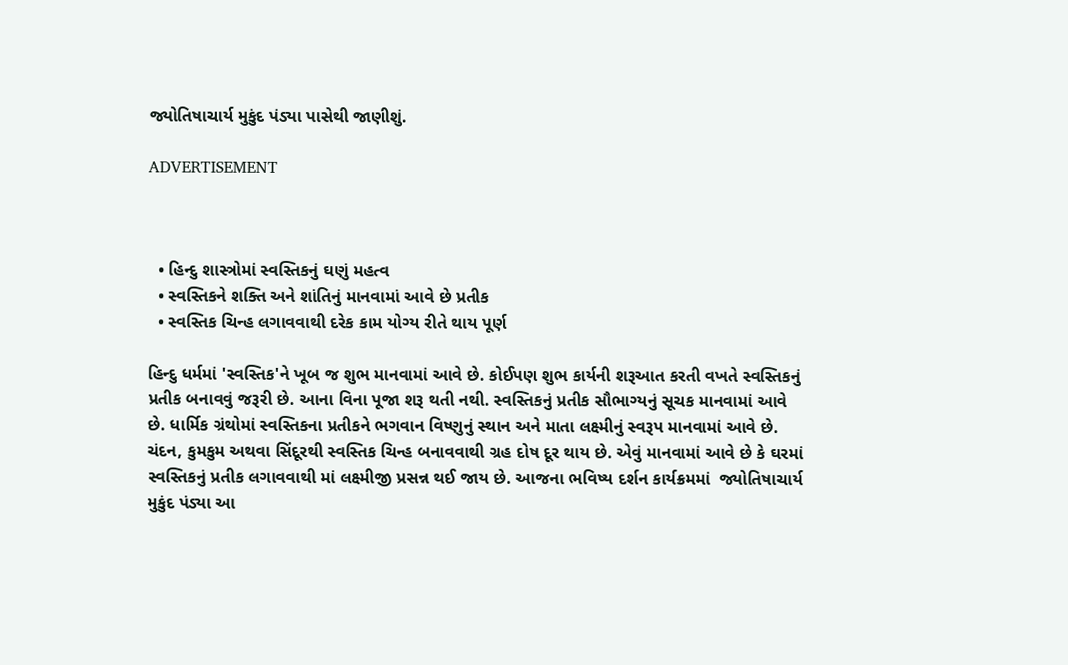જ્યોતિષાચાર્ય મુકુંદ પંડ્યા પાસેથી જાણીશું.

ADVERTISEMENT



  • હિન્દુ શાસ્ત્રોમાં સ્વસ્તિકનું ઘણું મહત્વ
  • સ્વસ્તિકને શક્તિ અને શાંતિનું માનવામાં આવે છે પ્રતીક
  • સ્વસ્તિક ચિન્હ લગાવવાથી દરેક કામ યોગ્ય રીતે થાય પૂર્ણ

હિન્દુ ધર્મમાં 'સ્વસ્તિક'ને ખૂબ જ શુભ માનવામાં આવે છે. કોઈપણ શુભ કાર્યની શરૂઆત કરતી વખતે સ્વસ્તિકનું પ્રતીક બનાવવું જરૂરી છે. આના વિના પૂજા શરૂ થતી નથી. સ્વસ્તિકનું પ્રતીક સૌભાગ્યનું સૂચક માનવામાં આવે છે. ધાર્મિક ગ્રંથોમાં સ્વસ્તિકના પ્રતીકને ભગવાન વિષ્ણુનું સ્થાન અને માતા લક્ષ્મીનું સ્વરૂપ માનવામાં આવે છે. ચંદન, કુમકુમ અથવા સિંદૂરથી સ્વસ્તિક ચિન્હ બનાવવાથી ગ્રહ દોષ દૂર થાય છે. એવું માનવામાં આવે છે કે ઘરમાં સ્વસ્તિકનું પ્રતીક લગાવવાથી માં લક્ષ્મીજી પ્રસન્ન થઈ જાય છે. આજના ભવિષ્ય દર્શન કાર્યક્રમમાં  જ્યોતિષાચાર્ય મુકુંદ પંડ્યા આ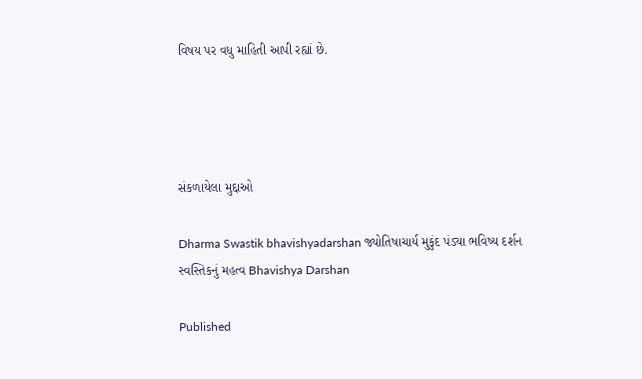વિષય પર વધુ માહિતી આપી રહ્યાં છે.




સંકળાયેલા મુદ્દાઓ

Dharma Swastik bhavishyadarshan જ્યોતિષાચાર્ય મુકુંદ પંડ્યા ભવિષ્ય દર્શન સ્વસ્તિકનું મહત્વ Bhavishya Darshan

Published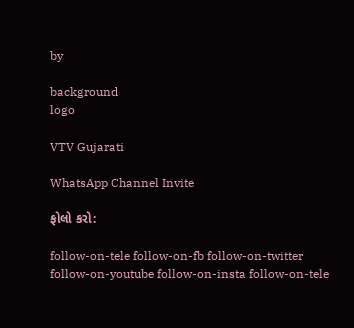by

background
logo

VTV Gujarati

WhatsApp Channel Invite

ફોલો કરો:

follow-on-tele follow-on-fb follow-on-twitter follow-on-youtube follow-on-insta follow-on-tele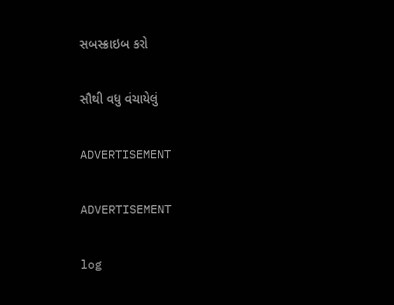સબસ્ક્રાઇબ કરો

સૌથી વધુ વંચાયેલું

ADVERTISEMENT

ADVERTISEMENT

log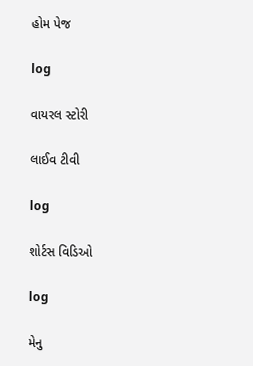હોમ પેજ

log

વાયરલ સ્ટોરી

લાઈવ ટીવી

log

શોર્ટસ વિડિઓ

log

મેનુ